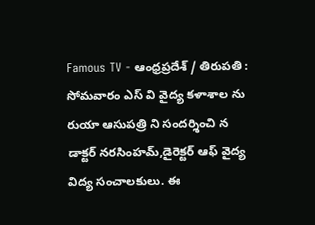Famous TV - ఆంధ్రప్రదేశ్ / తిరుపతి : సోమవారం ఎస్ వి వైద్య కళాశాల ను రుయా ఆసుపత్రి ని సందర్శించి న డాక్టర్ నరసింహమ్,డైరెక్టర్ ఆఫ్ వైద్య విద్య సంచాలకులు. ఈ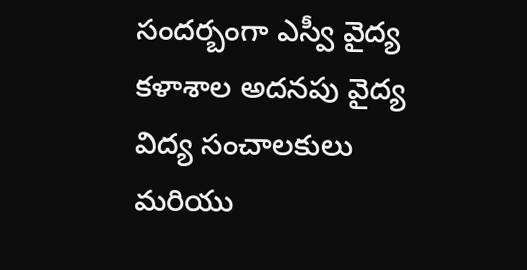సందర్బంగా ఎస్వీ వైద్య కళాశాల అదనపు వైద్య విద్య సంచాలకులు మరియు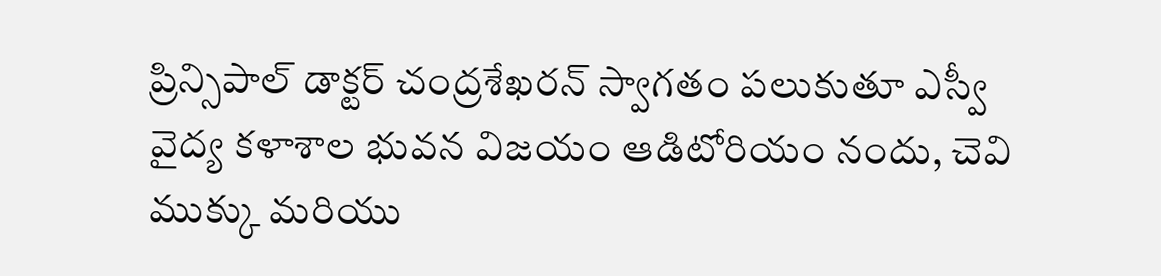ప్రిన్సిపాల్ డాక్టర్ చంద్రశేఖరన్ స్వాగతం పలుకుతూ ఎస్వీ వైద్య కళాశాల భువన విజయం ఆడిటోరియం నందు, చెవి ముక్కు మరియు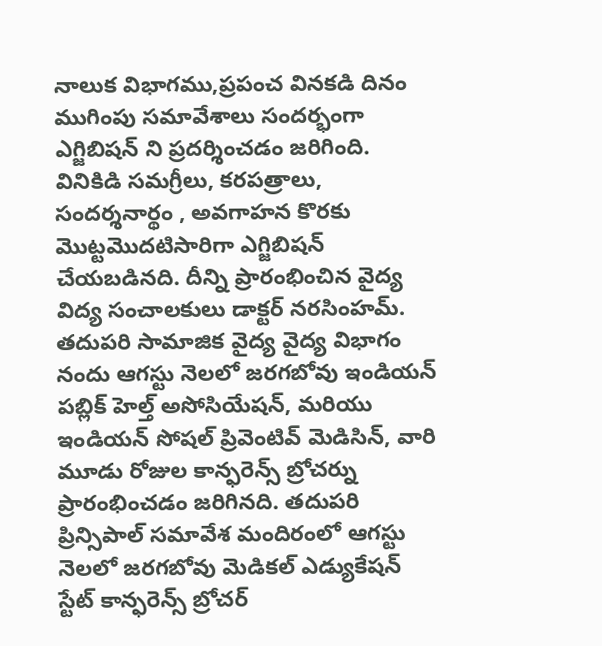నాలుక విభాగము,ప్రపంచ వినకడి దినం ముగింపు సమావేశాలు సందర్భంగా ఎగ్జిబిషన్ ని ప్రదర్శించడం జరిగింది. వినికిడి సమగ్రీలు, కరపత్రాలు, సందర్శనార్థం , అవగాహన కొరకు మొట్టమొదటిసారిగా ఎగ్జిబిషన్ చేయబడినది. దీన్ని ప్రారంభించిన వైద్య విద్య సంచాలకులు డాక్టర్ నరసింహమ్. తదుపరి సామాజిక వైద్య వైద్య విభాగం నందు ఆగస్టు నెలలో జరగబోవు ఇండియన్ పబ్లిక్ హెల్త్ అసోసియేషన్, మరియు ఇండియన్ సోషల్ ప్రివెంటివ్ మెడిసిన్, వారి మూడు రోజుల కాన్ఫరెన్స్ బ్రోచర్ను ప్రారంభించడం జరిగినది. తదుపరి ప్రిన్సిపాల్ సమావేశ మందిరంలో ఆగస్టు నెలలో జరగబోవు మెడికల్ ఎడ్యుకేషన్ స్టేట్ కాన్ఫరెన్స్ బ్రోచర్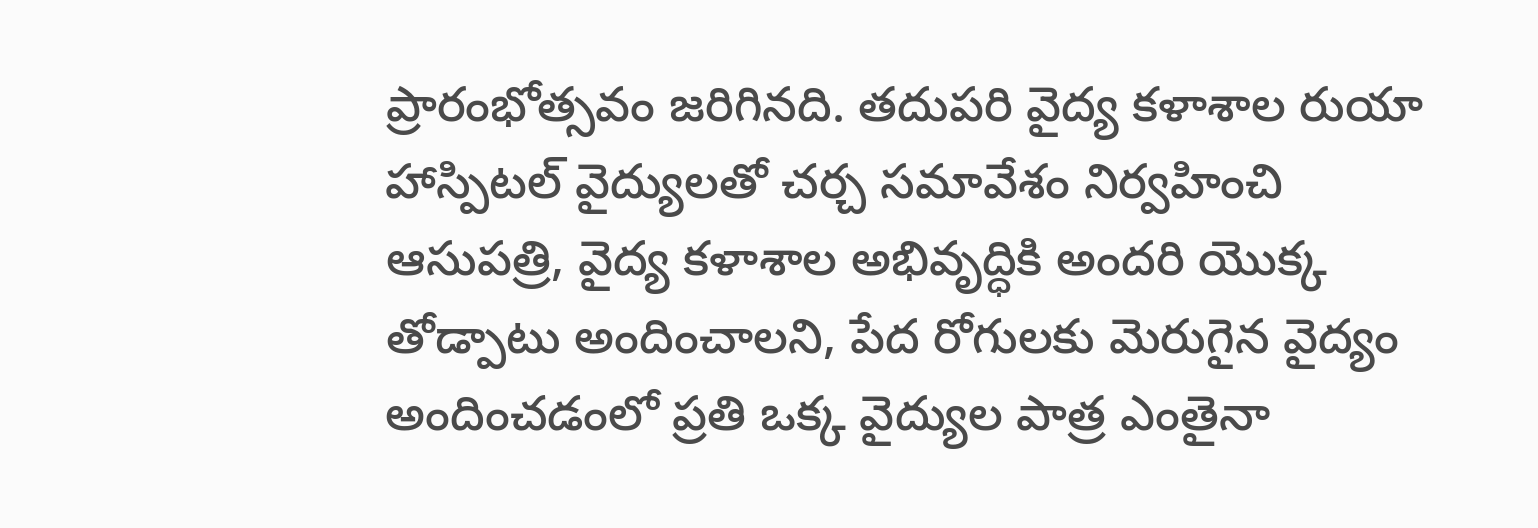ప్రారంభోత్సవం జరిగినది. తదుపరి వైద్య కళాశాల రుయా హాస్పిటల్ వైద్యులతో చర్చ సమావేశం నిర్వహించి ఆసుపత్రి, వైద్య కళాశాల అభివృద్ధికి అందరి యొక్క తోడ్పాటు అందించాలని, పేద రోగులకు మెరుగైన వైద్యం అందించడంలో ప్రతి ఒక్క వైద్యుల పాత్ర ఎంతైనా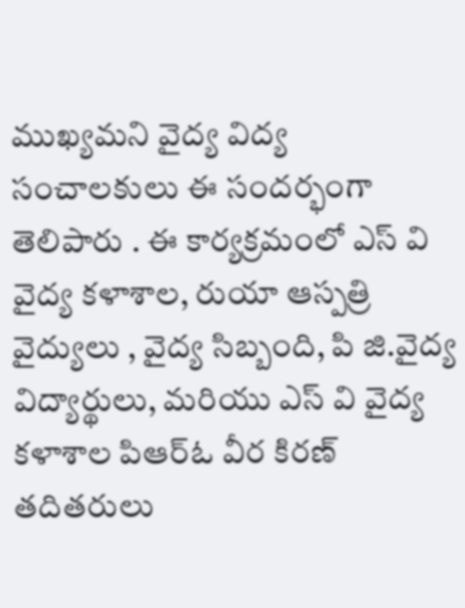ముఖ్యమని వైద్య విద్య సంచాలకులు ఈ సందర్భంగా తెలిపారు . ఈ కార్యక్రమంలో ఎస్ వి వైద్య కళాశాల, రుయా ఆస్పత్రి వైద్యులు , వైద్య సిబ్బంది, పి జి.వైద్య విద్యార్థులు, మరియు ఎస్ వి వైద్య కళాశాల పిఆర్ఓ వీర కిరణ్ తదితరులు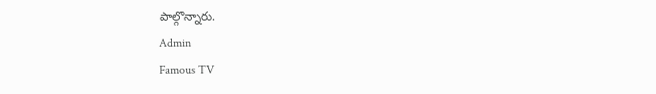పాల్గొన్నారు.
Admin
Famous TV